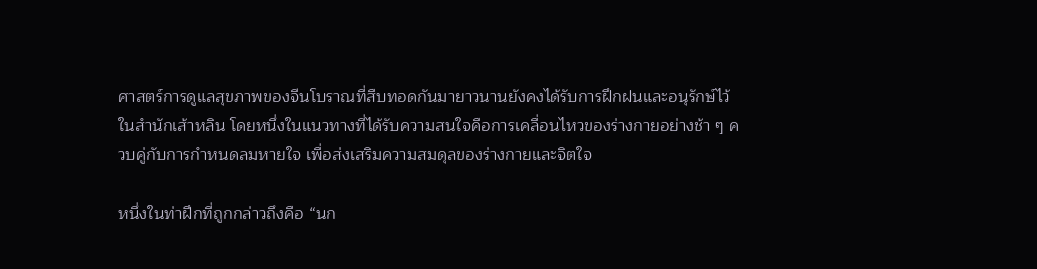ศาสตร์การดูแลสุขภาพของจีนโบราณที่สืบทอดกันมายาวนานยังคงได้รับการฝึกฝนและอนุรักษ์ไว้ในสำนักเส้าหลิน โดยหนึ่งในแนวทางที่ได้รับความสนใจคือการเคลื่อนไหวของร่างกายอย่างช้า ๆ ควบคู่กับการกำหนดลมหายใจ เพื่อส่งเสริมความสมดุลของร่างกายและจิตใจ

หนึ่งในท่าฝึกที่ถูกกล่าวถึงคือ “นก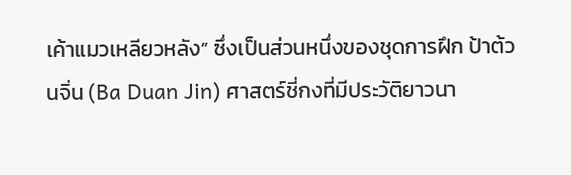เค้าแมวเหลียวหลัง” ซึ่งเป็นส่วนหนึ่งของชุดการฝึก ป้าต้วนจิ่น (Ba Duan Jin) ศาสตร์ชี่กงที่มีประวัติยาวนา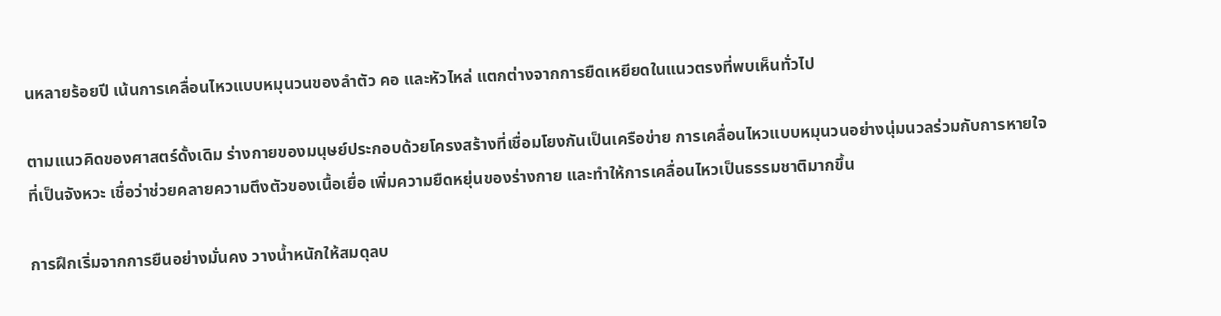นหลายร้อยปี เน้นการเคลื่อนไหวแบบหมุนวนของลำตัว คอ และหัวไหล่ แตกต่างจากการยืดเหยียดในแนวตรงที่พบเห็นทั่วไป

ตามแนวคิดของศาสตร์ดั้งเดิม ร่างกายของมนุษย์ประกอบด้วยโครงสร้างที่เชื่อมโยงกันเป็นเครือข่าย การเคลื่อนไหวแบบหมุนวนอย่างนุ่มนวลร่วมกับการหายใจที่เป็นจังหวะ เชื่อว่าช่วยคลายความตึงตัวของเนื้อเยื่อ เพิ่มความยืดหยุ่นของร่างกาย และทำให้การเคลื่อนไหวเป็นธรรมชาติมากขึ้น

การฝึกเริ่มจากการยืนอย่างมั่นคง วางน้ำหนักให้สมดุลบ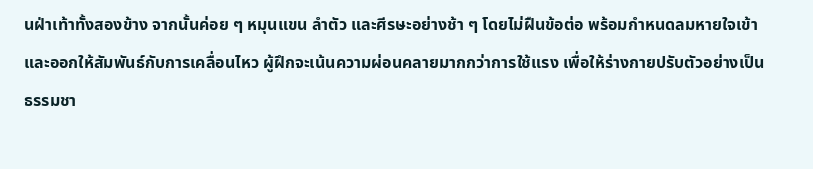นฝ่าเท้าทั้งสองข้าง จากนั้นค่อย ๆ หมุนแขน ลำตัว และศีรษะอย่างช้า ๆ โดยไม่ฝืนข้อต่อ พร้อมกำหนดลมหายใจเข้าและออกให้สัมพันธ์กับการเคลื่อนไหว ผู้ฝึกจะเน้นความผ่อนคลายมากกว่าการใช้แรง เพื่อให้ร่างกายปรับตัวอย่างเป็นธรรมชา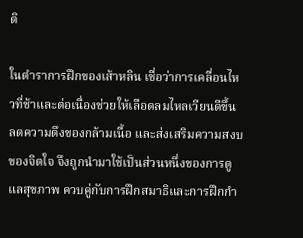ติ

ในตำราการฝึกของเส้าหลิน เชื่อว่าการเคลื่อนไหวที่ช้าและต่อเนื่องช่วยให้เลือดลมไหลเวียนดีขึ้น ลดความตึงของกล้ามเนื้อ และส่งเสริมความสงบของจิตใจ จึงถูกนำมาใช้เป็นส่วนหนึ่งของการดูแลสุขภาพ ควบคู่กับการฝึกสมาธิและการฝึกกำ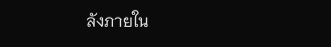ลังภายใน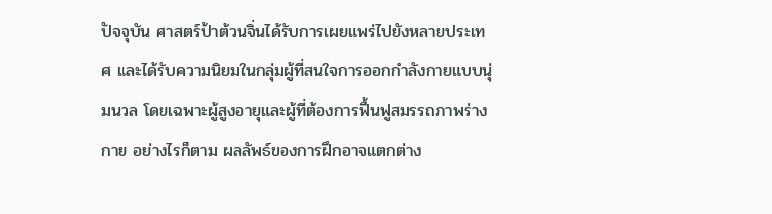ปัจจุบัน ศาสตร์ป้าต้วนจิ่นได้รับการเผยแพร่ไปยังหลายประเทศ และได้รับความนิยมในกลุ่มผู้ที่สนใจการออกกำลังกายแบบนุ่มนวล โดยเฉพาะผู้สูงอายุและผู้ที่ต้องการฟื้นฟูสมรรถภาพร่างกาย อย่างไรก็ตาม ผลลัพธ์ของการฝึกอาจแตกต่าง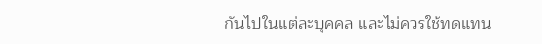กันไปในแต่ละบุคคล และไม่ควรใช้ทดแทน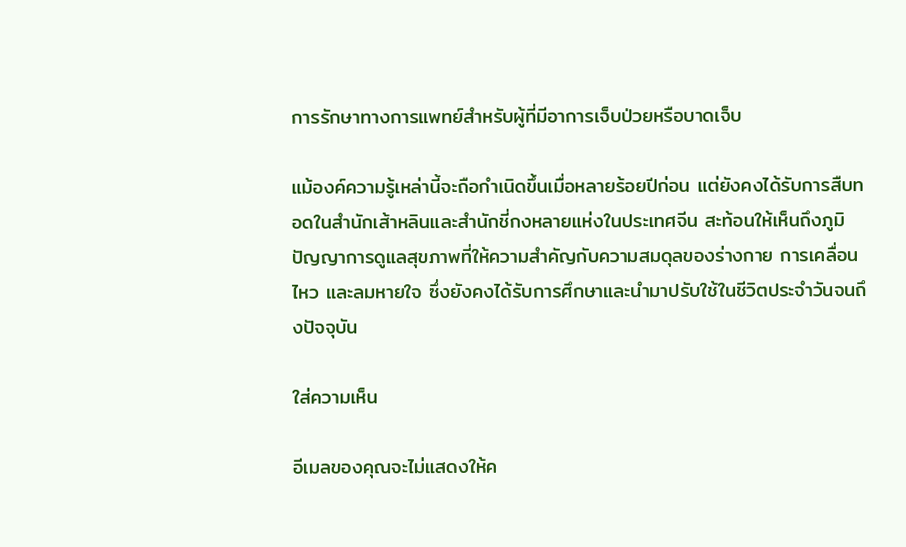การรักษาทางการแพทย์สำหรับผู้ที่มีอาการเจ็บป่วยหรือบาดเจ็บ

แม้องค์ความรู้เหล่านี้จะถือกำเนิดขึ้นเมื่อหลายร้อยปีก่อน แต่ยังคงได้รับการสืบทอดในสำนักเส้าหลินและสำนักชี่กงหลายแห่งในประเทศจีน สะท้อนให้เห็นถึงภูมิปัญญาการดูแลสุขภาพที่ให้ความสำคัญกับความสมดุลของร่างกาย การเคลื่อนไหว และลมหายใจ ซึ่งยังคงได้รับการศึกษาและนำมาปรับใช้ในชีวิตประจำวันจนถึงปัจจุบัน

ใส่ความเห็น

อีเมลของคุณจะไม่แสดงให้ค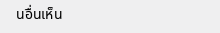นอื่นเห็น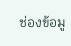ช่องข้อมู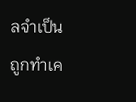ลจำเป็นถูกทำเค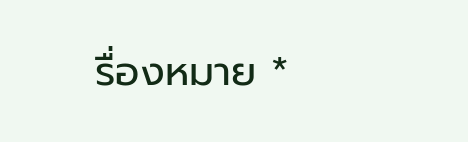รื่องหมาย *